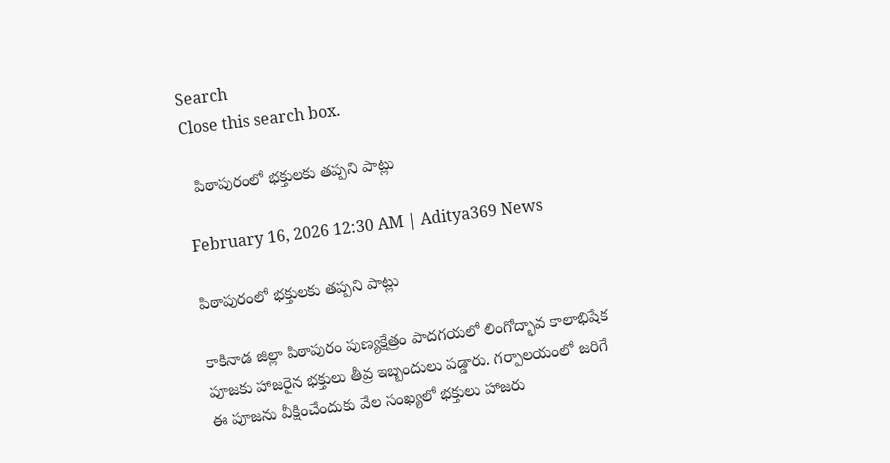Search
Close this search box.

  పిఠాపురంలో భక్తులకు తప్పని పాట్లు

February 16, 2026 12:30 AM | Aditya369 News

పిఠాపురంలో భక్తులకు తప్పని పాట్లు

కాకినాడ జిల్లా పిఠాపురం పుణ్యక్షేత్రం పాదగయలో లింగోద్భావ కాలాభిషేక పూజకు హాజరైన భక్తులు తీవ్ర ఇబ్బందులు పడ్డారు. గర్పాలయంలో జరిగే ఈ పూజను వీక్షించేందుకు వేల సంఖ్యలో భక్తులు హాజరు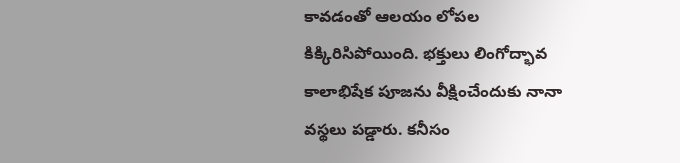కావడంతో ఆలయం లోపల కిక్కిరిసిపోయింది. భక్తులు లింగోద్భావ కాలాభిషేక పూజను వీక్షించేందుకు నానా వస్థలు పడ్డారు. కనీసం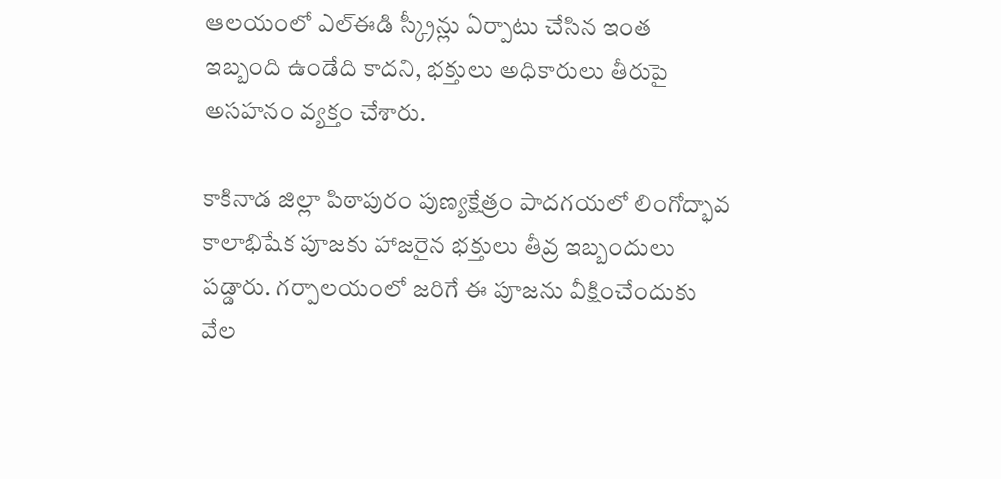ఆలయంలో ఎల్ఈడి స్క్రీన్లు ఏర్పాటు చేసిన ఇంత ఇబ్బంది ఉండేది కాదని, భక్తులు అధికారులు తీరుపై అసహనం వ్యక్తం చేశారు.

కాకినాడ జిల్లా పిఠాపురం పుణ్యక్షేత్రం పాదగయలో లింగోద్భావ కాలాభిషేక పూజకు హాజరైన భక్తులు తీవ్ర ఇబ్బందులు పడ్డారు. గర్పాలయంలో జరిగే ఈ పూజను వీక్షించేందుకు వేల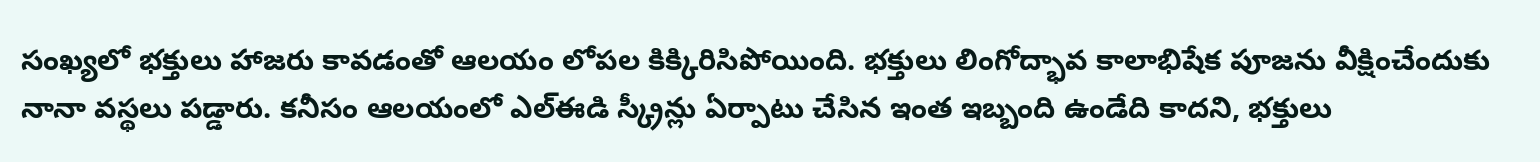సంఖ్యలో భక్తులు హాజరు కావడంతో ఆలయం లోపల కిక్కిరిసిపోయింది. భక్తులు లింగోద్భావ కాలాభిషేక పూజను వీక్షించేందుకు నానా వస్థలు పడ్డారు. కనీసం ఆలయంలో ఎల్ఈడి స్క్రీన్లు ఏర్పాటు చేసిన ఇంత ఇబ్బంది ఉండేది కాదని, భక్తులు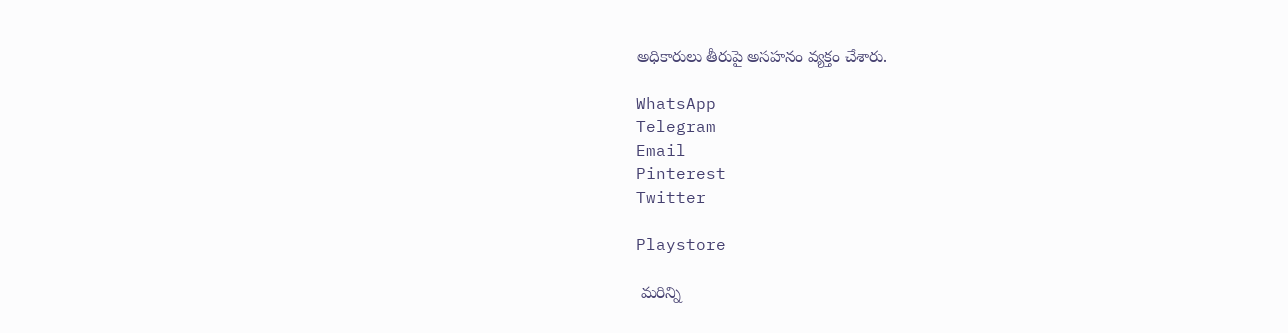అధికారులు తీరుపై అసహనం వ్యక్తం చేశారు.

WhatsApp
Telegram
Email
Pinterest
Twitter

Playstore

 మరిన్ని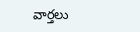వార్తలు